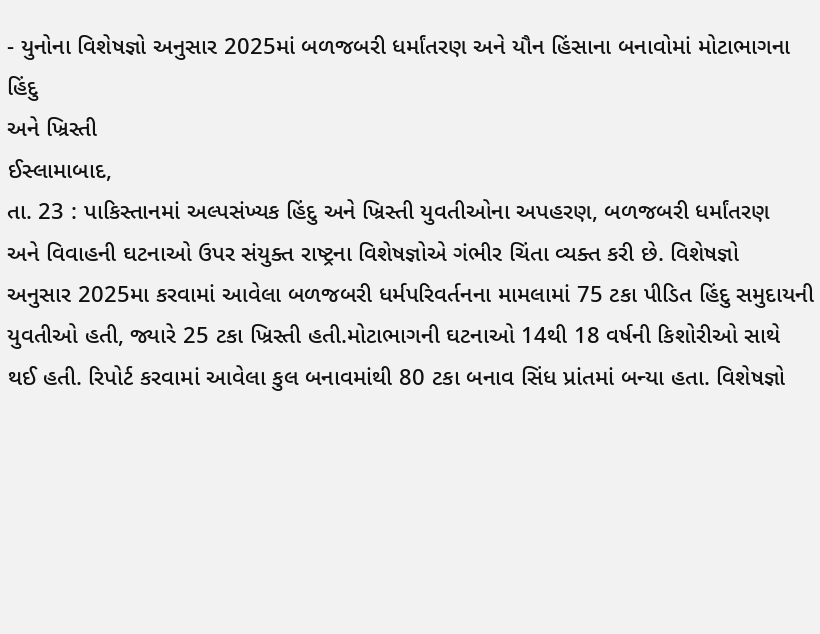- યુનોના વિશેષજ્ઞો અનુસાર 2025માં બળજબરી ધર્માંતરણ અને યૌન હિંસાના બનાવોમાં મોટાભાગના
હિંદુ
અને ખ્રિસ્તી
ઈસ્લામાબાદ,
તા. 23 : પાકિસ્તાનમાં અલ્પસંખ્યક હિંદુ અને ખ્રિસ્તી યુવતીઓના અપહરણ, બળજબરી ધર્માંતરણ
અને વિવાહની ઘટનાઓ ઉપર સંયુક્ત રાષ્ટ્રના વિશેષજ્ઞોએ ગંભીર ચિંતા વ્યક્ત કરી છે. વિશેષજ્ઞો
અનુસાર 2025મા કરવામાં આવેલા બળજબરી ધર્મપરિવર્તનના મામલામાં 75 ટકા પીડિત હિંદુ સમુદાયની
યુવતીઓ હતી, જ્યારે 25 ટકા ખ્રિસ્તી હતી.મોટાભાગની ઘટનાઓ 14થી 18 વર્ષની કિશોરીઓ સાથે
થઈ હતી. રિપોર્ટ કરવામાં આવેલા કુલ બનાવમાંથી 80 ટકા બનાવ સિંધ પ્રાંતમાં બન્યા હતા. વિશેષજ્ઞો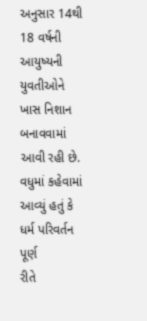અનુસાર 14થી 18 વર્ષની આયુષ્યની યુવતીઓને
ખાસ નિશાન બનાવવામાં આવી રહી છે. વધુમાં કહેવામાં આવ્યું હતું કે ધર્મ પરિવર્તન પૂર્ણ
રીતે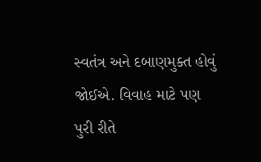સ્વતંત્ર અને દબાણમુક્ત હોવું જોઈએ. વિવાહ માટે પણ પુરી રીતે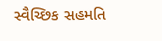સ્વૈચ્છિક સહમતિ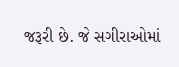જરૂરી છે. જે સગીરાઓમાં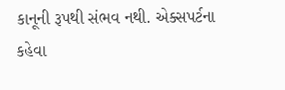કાનૂની રૂપથી સંભવ નથી. એક્સપર્ટના કહેવા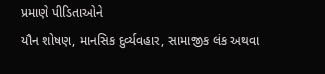પ્રમાણે પીડિતાઓને
યૌન શોષણ, માનસિક દુર્વ્યવહાર, સામાજીક લંક અથવા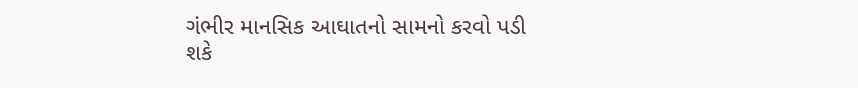ગંભીર માનસિક આઘાતનો સામનો કરવો પડી
શકે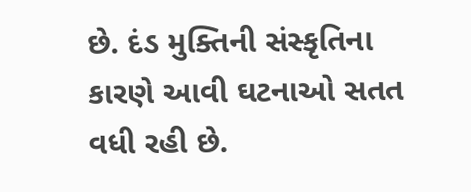છે. દંડ મુક્તિની સંસ્કૃતિના કારણે આવી ઘટનાઓ સતત વધી રહી છે.